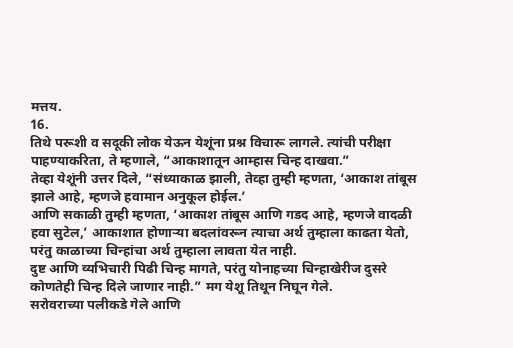मत्तय.
16.
तिथे परूशी व सदूकी लोक येऊन येशूंना प्रश्न विचारू लागले. त्यांची परीक्षा पाहण्याकरिता, ते म्हणाले, “आकाशातून आम्हास चिन्ह दाखवा.”
तेव्हा येशूंनी उत्तर दिले, “संध्याकाळ झाली, तेव्हा तुम्ही म्हणता, ‘आकाश तांबूस झाले आहे, म्हणजे हवामान अनुकूल होईल.’
आणि सकाळी तुम्ही म्हणता, ‘आकाश तांबूस आणि गडद आहे, म्हणजे वादळी हवा सुटेल,’ आकाशात होणार्‍या बदलांवरून त्याचा अर्थ तुम्हाला काढता येतो, परंतु काळाच्या चिन्हांचा अर्थ तुम्हाला लावता येत नाही.
दुष्ट आणि व्यभिचारी पिढी चिन्ह मागते, परंतु योनाहच्या चिन्हाखेरीज दुसरे कोणतेही चिन्ह दिले जाणार नाही.” मग येशू तिथून निघून गेले.
सरोवराच्या पलीकडे गेले आणि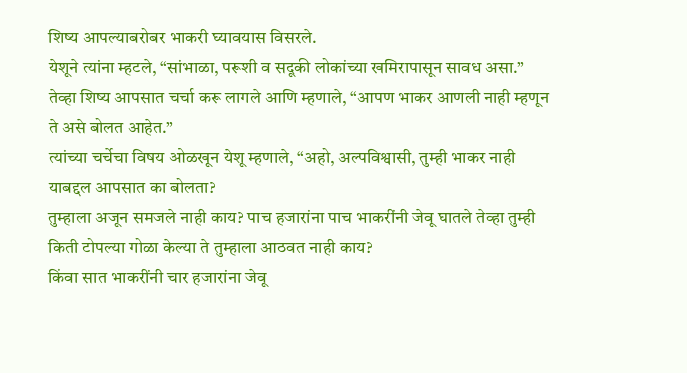शिष्य आपल्याबरोबर भाकरी घ्यावयास विसरले.
येशूने त्यांना म्हटले, “सांभाळा, परूशी व सदूकी लोकांच्या खमिरापासून सावध असा.”
तेव्हा शिष्य आपसात चर्चा करू लागले आणि म्हणाले, “आपण भाकर आणली नाही म्हणून ते असे बोलत आहेत.”
त्यांच्या चर्चेचा विषय ओळखून येशू म्हणाले, “अहो, अल्पविश्वासी, तुम्ही भाकर नाही याबद्दल आपसात का बोलता?
तुम्हाला अजून समजले नाही काय? पाच हजारांना पाच भाकरींनी जेवू घातले तेव्हा तुम्ही किती टोपल्या गोळा केल्या ते तुम्हाला आठवत नाही काय?
किंवा सात भाकरींनी चार हजारांना जेवू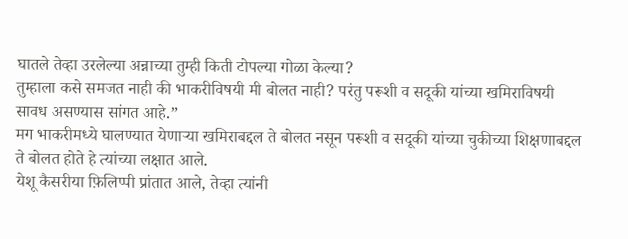घातले तेव्हा उरलेल्या अन्नाच्या तुम्ही किती टोपल्या गोळा केल्या?
तुम्हाला कसे समजत नाही की भाकरीविषयी मी बोलत नाही? परंतु परूशी व सदूकी यांच्या खमिराविषयी सावध असण्यास सांगत आहे.”
मग भाकरीमध्ये घालण्यात येणार्‍या खमिराबद्दल ते बोलत नसून परूशी व सदूकी यांच्या चुकीच्या शिक्षणाबद्दल ते बोलत होते हे त्यांच्या लक्षात आले.
येशू कैसरीया फ़िलिप्पी प्रांतात आले, तेव्हा त्यांनी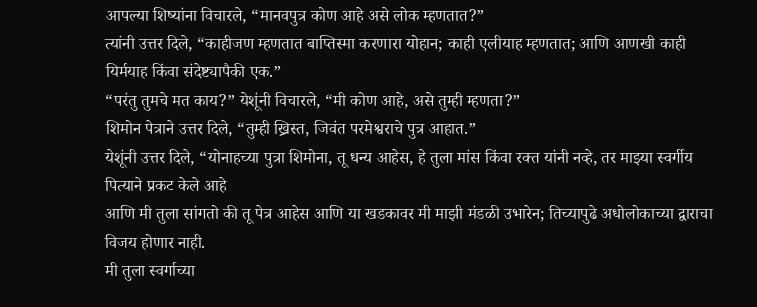आपल्या शिष्यांना विचारले, “मानवपुत्र कोण आहे असे लोक म्हणतात?”
त्यांनी उत्तर दिले, “काहीजण म्हणतात बाप्तिस्मा करणारा योहान; काही एलीयाह म्हणतात; आणि आणखी काही यिर्मयाह किंवा संदेष्ट्यापैकी एक.”
“परंतु तुमचे मत काय?” येशूंनी विचारले, “मी कोण आहे, असे तुम्ही म्हणता?”
शिमोन पेत्राने उत्तर दिले, “तुम्ही ख्रिस्त, जिवंत परमेश्वराचे पुत्र आहात.”
येशूंनी उत्तर दिले, “योनाहच्या पुत्रा शिमोना, तू धन्य आहेस, हे तुला मांस किंवा रक्त यांनी नव्हे, तर माझ्या स्वर्गीय पित्याने प्रकट केले आहे
आणि मी तुला सांगतो की तू पेत्र आहेस आणि या खडकावर मी माझी मंडळी उभारेन; तिच्यापुढे अधोलोकाच्या द्वाराचा विजय होणार नाही.
मी तुला स्वर्गाच्या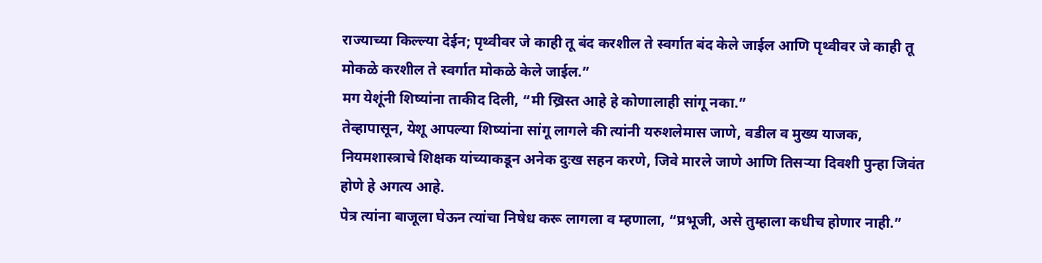राज्याच्या किल्ल्या देईन; पृथ्वीवर जे काही तू बंद करशील ते स्वर्गात बंद केले जाईल आणि पृथ्वीवर जे काही तू मोकळे करशील ते स्वर्गात मोकळे केले जाईल.”
मग येशूंनी शिष्यांना ताकीद दिली, “मी ख्रिस्त आहे हे कोणालाही सांगू नका.”
तेव्हापासून, येशू आपल्या शिष्यांना सांगू लागले की त्यांनी यरुशलेमास जाणे, वडील व मुख्य याजक, नियमशास्त्राचे शिक्षक यांच्याकडून अनेक दुःख सहन करणे, जिवे मारले जाणे आणि तिसर्‍या दिवशी पुन्हा जिवंत होणे हे अगत्य आहे.
पेत्र त्यांना बाजूला घेऊन त्यांचा निषेध करू लागला व म्हणाला, “प्रभूजी, असे तुम्हाला कधीच होणार नाही.”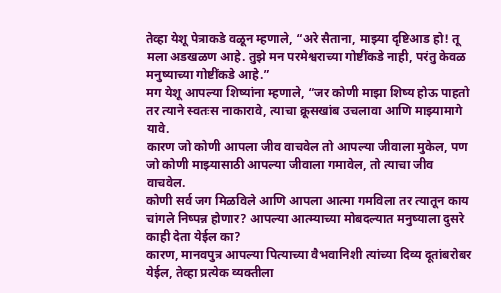तेव्हा येशू पेत्राकडे वळून म्हणाले, “अरे सैताना, माझ्या दृष्टिआड हो! तू मला अडखळण आहे. तुझे मन परमेश्वराच्या गोष्टींकडे नाही, परंतु केवळ मनुष्याच्या गोष्टींकडे आहे.”
मग येशू आपल्या शिष्यांना म्हणाले, “जर कोणी माझा शिष्य होऊ पाहतो तर त्याने स्वतःस नाकारावे, त्याचा क्रूसखांब उचलावा आणि माझ्यामागे यावे.
कारण जो कोणी आपला जीव वाचवेल तो आपल्या जीवाला मुकेल, पण जो कोणी माझ्यासाठी आपल्या जीवाला गमावेल, तो त्याचा जीव वाचवेल.
कोणी सर्व जग मिळविले आणि आपला आत्मा गमविला तर त्यातून काय चांगले निष्पन्न होणार? आपल्या आत्म्याच्या मोबदल्यात मनुष्याला दुसरे काही देता येईल का?
कारण, मानवपुत्र आपल्या पित्याच्या वैभवानिशी त्यांच्या दिव्य दूतांबरोबर येईल, तेव्हा प्रत्येक व्यक्तीला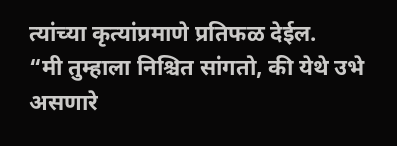त्यांच्या कृत्यांप्रमाणे प्रतिफळ देईल.
“मी तुम्हाला निश्चित सांगतो, की येथे उभे असणारे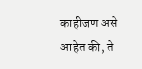काहीजण असे आहेत की, ते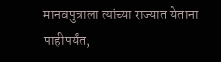मानवपुत्राला त्यांच्या राज्यात येताना पाहीपर्यंत,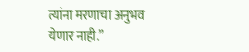त्यांना मरणाचा अनुभव येणार नाही.”